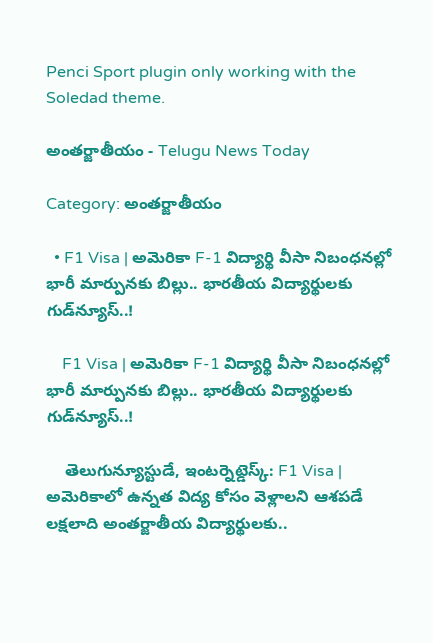Penci Sport plugin only working with the Soledad theme.

అంతర్జాతీయం - Telugu News Today

Category: అంతర్జాతీయం

  • F1 Visa | అమెరికా F-1 విద్యార్థి వీసా నిబంధనల్లో భారీ మార్పునకు బిల్లు.. భారతీయ విద్యార్థులకు గుడ్‌న్యూస్..!

    F1 Visa | అమెరికా F-1 విద్యార్థి వీసా నిబంధనల్లో భారీ మార్పునకు బిల్లు.. భారతీయ విద్యార్థులకు గుడ్‌న్యూస్..!

    తెలుగున్యూస్టుడే, ఇంటర్నెట్డెస్క్: F1 Visa | అమెరికాలో ఉన్నత విద్య కోసం వెళ్లాలని ఆశపడే లక్షలాది అంతర్జాతీయ విద్యార్థులకు..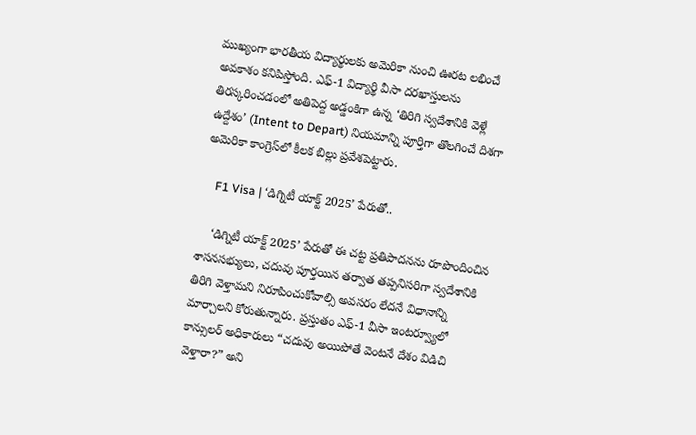ముఖ్యంగా భారతీయ విద్యార్థులకు అమెరికా నుంచి ఊరట లభించే అవకాశం కనిపిస్తోంది. ఎఫ్-1 విద్యార్థి వీసా దరఖాస్తులను తిరస్కరించడంలో అతిపెద్ద అడ్డంకిగా ఉన్న ‘తిరిగి స్వదేశానికి వెళ్లే ఉద్దేశం’ (Intent to Depart) నియమాన్ని పూర్తిగా తొలగించే దిశగా అమెరికా కాంగ్రెస్‌లో కీలక బిల్లు ప్రవేశపెట్టారు.

    F1 Visa | ‘డిగ్నిటీ యాక్ట్ 2025’ పేరుతో..

    ‘డిగ్నిటీ యాక్ట్ 2025’ పేరుతో ఈ చట్ట ప్రతిపాదనను రూపొందించిన శాసనసభ్యులు, చదువు పూర్తయిన తర్వాత తప్పనిసరిగా స్వదేశానికి తిరిగి వెళ్తామని నిరూపించుకోవాల్సి అవసరం లేదనే విధానాన్ని మార్చాలని కోరుతున్నారు. ప్రస్తుతం ఎఫ్-1 వీసా ఇంటర్వ్యూలో కాన్సులర్ అధికారులు “చదువు అయిపోతే వెంటనే దేశం విడిచి వెళ్తారా?” అని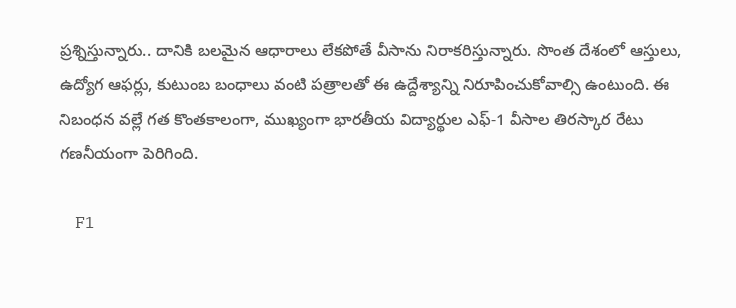ప్రశ్నిస్తున్నారు.. దానికి బలమైన ఆధారాలు లేకపోతే వీసాను నిరాకరిస్తున్నారు. సొంత దేశంలో ఆస్తులు, ఉద్యోగ ఆఫర్లు, కుటుంబ బంధాలు వంటి పత్రాలతో ఈ ఉద్దేశ్యాన్ని నిరూపించుకోవాల్సి ఉంటుంది. ఈ నిబంధన వల్లే గత కొంతకాలంగా, ముఖ్యంగా భారతీయ విద్యార్థుల ఎఫ్-1 వీసాల తిరస్కార రేటు గణనీయంగా పెరిగింది.

    F1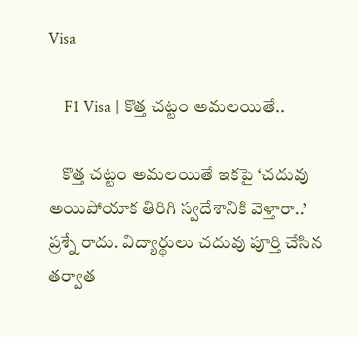Visa

    F1 Visa | కొత్త చట్టం అమలయితే..

    కొత్త చట్టం అమలయితే ఇకపై ‘చదువు అయిపోయాక తిరిగి స్వదేశానికి వెళ్తారా..’ ప్రశ్నే రాదు. విద్యార్థులు చదువు పూర్తి చేసిన తర్వాత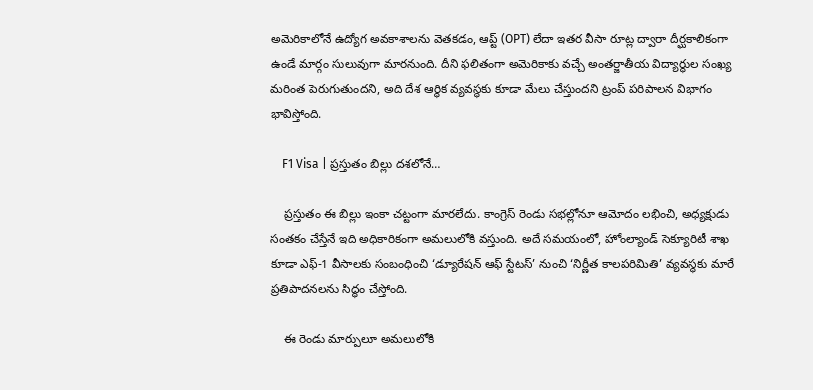అమెరికాలోనే ఉద్యోగ అవకాశాలను వెతకడం, ఆప్ట్ (OPT) లేదా ఇతర వీసా రూట్ల ద్వారా దీర్ఘకాలికంగా ఉండే మార్గం సులువుగా మారనుంది. దీని ఫలితంగా అమెరికాకు వచ్చే అంతర్జాతీయ విద్యార్థుల సంఖ్య మరింత పెరుగుతుందని, అది దేశ ఆర్థిక వ్యవస్థకు కూడా మేలు చేస్తుందని ట్రంప్ పరిపాలన విభాగం భావిస్తోంది.

    F1 Visa | ప్రస్తుతం బిల్లు దశలోనే…

    ప్రస్తుతం ఈ బిల్లు ఇంకా చట్టంగా మారలేదు. కాంగ్రెస్ రెండు సభల్లోనూ ఆమోదం లభించి, అధ్యక్షుడు సంతకం చేస్తేనే ఇది అధికారికంగా అమలులోకి వస్తుంది. అదే సమయంలో, హోంల్యాండ్ సెక్యూరిటీ శాఖ కూడా ఎఫ్-1 వీసాలకు సంబంధించి ‘డ్యూరేషన్ ఆఫ్ స్టేటస్’ నుంచి ‘నిర్ణీత కాలపరిమితి’ వ్యవస్థకు మారే ప్రతిపాదనలను సిద్ధం చేస్తోంది.

    ఈ రెండు మార్పులూ అమలులోకి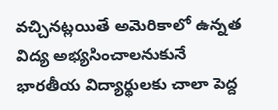వచ్చినట్లయితే అమెరికాలో ఉన్నత విద్య అభ్యసించాలనుకునే భారతీయ విద్యార్థులకు చాలా పెద్ద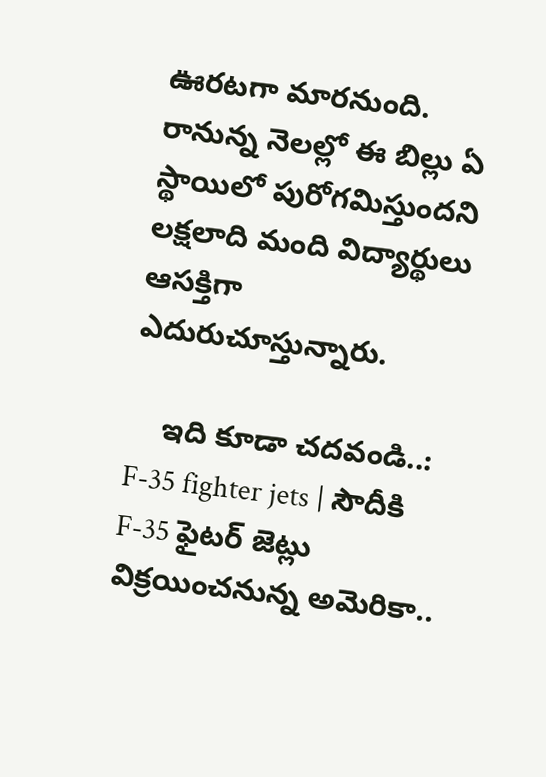ఊరటగా మారనుంది. రానున్న నెలల్లో ఈ బిల్లు ఏ స్థాయిలో పురోగమిస్తుందని లక్షలాది మంది విద్యార్థులు ఆసక్తిగా ఎదురుచూస్తున్నారు.

    ఇది కూడా చదవండి..: F-35 fighter jets | సౌదీకి F-35 ఫైటర్ జెట్లు విక్రయించనున్న అమెరికా..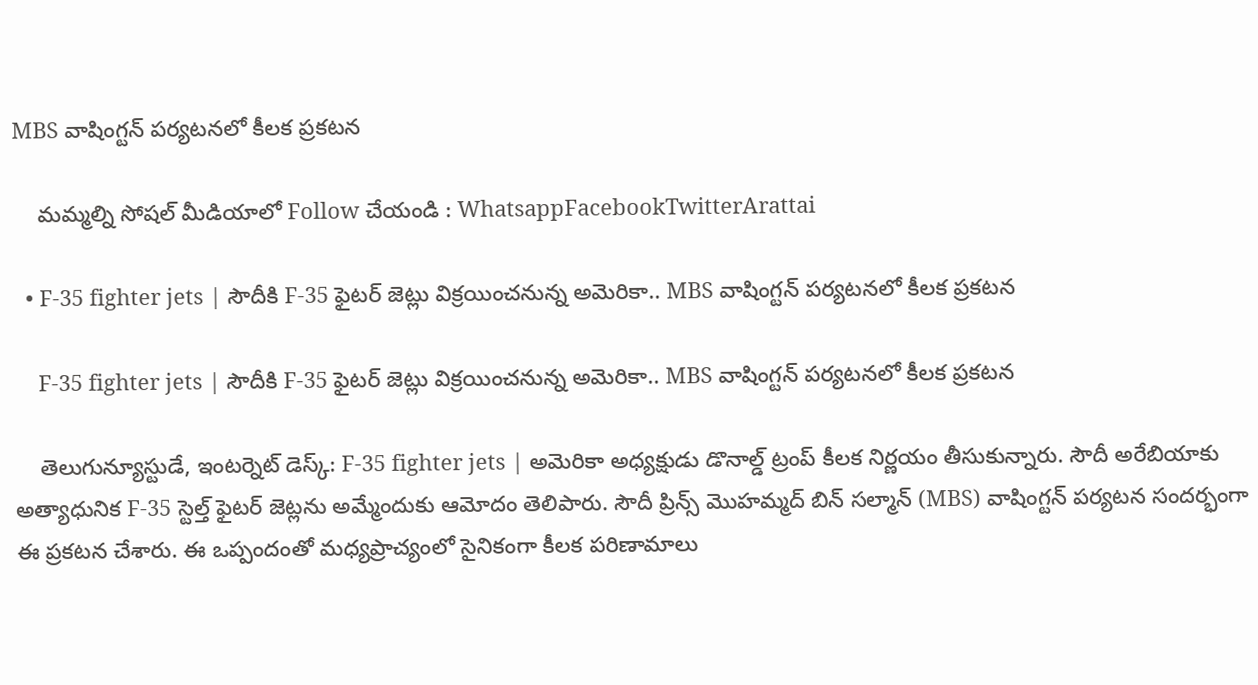MBS వాషింగ్టన్ పర్యటనలో కీలక ప్రకటన

    మమ్మల్ని సోషల్ మీడియాలో Follow చేయండి : WhatsappFacebookTwitterArattai

  • F-35 fighter jets | సౌదీకి F-35 ఫైటర్ జెట్లు విక్రయించనున్న అమెరికా.. MBS వాషింగ్టన్ పర్యటనలో కీలక ప్రకటన

    F-35 fighter jets | సౌదీకి F-35 ఫైటర్ జెట్లు విక్రయించనున్న అమెరికా.. MBS వాషింగ్టన్ పర్యటనలో కీలక ప్రకటన

    తెలుగున్యూస్టుడే, ఇంటర్నెట్ డెస్క్: F-35 fighter jets | అమెరికా అధ్యక్షుడు డొనాల్డ్ ట్రంప్ కీలక నిర్ణయం తీసుకున్నారు. సౌదీ అరేబియాకు అత్యాధునిక F-35 స్టెల్త్ ఫైటర్ జెట్లను అమ్మేందుకు ఆమోదం తెలిపారు. సౌదీ ప్రిన్స్ మొహమ్మద్ బిన్ సల్మాన్ (MBS) వాషింగ్టన్ పర్యటన సందర్భంగా ఈ ప్రకటన చేశారు. ఈ ఒప్పందంతో మధ్యప్రాచ్యంలో సైనికంగా కీలక పరిణామాలు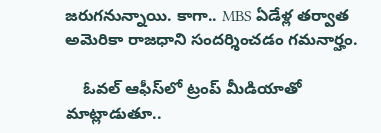జరుగనున్నాయి. కాగా.. MBS ఏడేళ్ల తర్వాత అమెరికా రాజధాని సందర్శించడం గమనార్హం.

    ఓవల్ ఆఫీస్‌లో ట్రంప్ మీడియాతో మాట్లాడుతూ..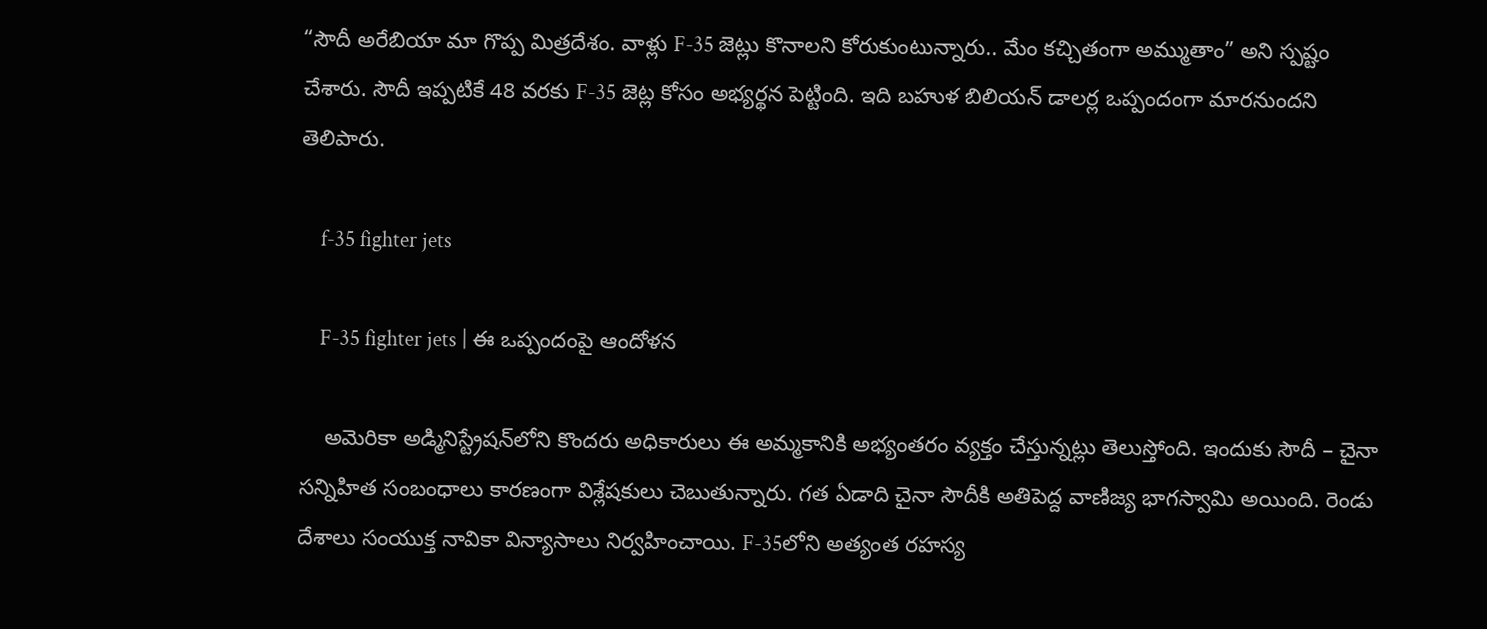“సౌదీ అరేబియా మా గొప్ప మిత్రదేశం. వాళ్లు F-35 జెట్లు కొనాలని కోరుకుంటున్నారు.. మేం కచ్చితంగా అమ్ముతాం” అని స్పష్టం చేశారు. సౌదీ ఇప్పటికే 48 వరకు F-35 జెట్ల కోసం అభ్యర్థన పెట్టింది. ఇది బహుళ బిలియన్ డాలర్ల ఒప్పందంగా మారనుందని తెలిపారు.

    f-35 fighter jets

    F-35 fighter jets | ఈ ఒప్పందంపై ఆందోళన

    అమెరికా అడ్మినిస్ట్రేషన్‌లోని కొందరు అధికారులు ఈ అమ్మకానికి అభ్యంతరం వ్యక్తం చేస్తున్నట్లు తెలుస్తోంది. ఇందుకు సౌదీ – చైనా సన్నిహిత సంబంధాలు కారణంగా విశ్లేషకులు చెబుతున్నారు. గత ఏడాది చైనా సౌదీకి అతిపెద్ద వాణిజ్య భాగస్వామి అయింది. రెండు దేశాలు సంయుక్త నావికా విన్యాసాలు నిర్వహించాయి. F-35లోని అత్యంత రహస్య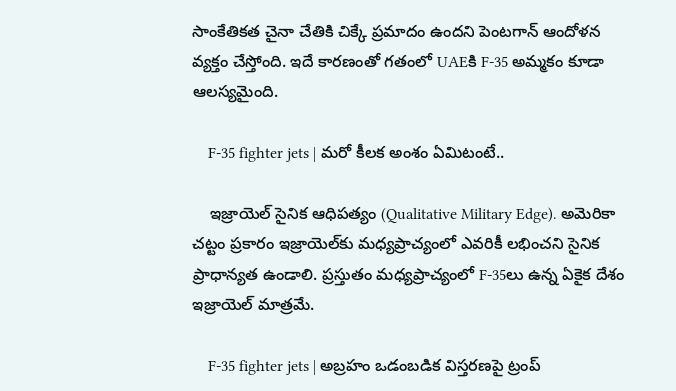సాంకేతికత చైనా చేతికి చిక్కే ప్రమాదం ఉందని పెంటగాన్ ఆందోళన వ్యక్తం చేస్తోంది. ఇదే కారణంతో గతంలో UAEకి F-35 అమ్మకం కూడా ఆలస్యమైంది.

    F-35 fighter jets | మరో కీలక అంశం ఏమిటంటే..

    ఇజ్రాయెల్ సైనిక ఆధిపత్యం (Qualitative Military Edge). అమెరికా చట్టం ప్రకారం ఇజ్రాయెల్‌కు మధ్యప్రాచ్యంలో ఎవరికీ లభించని సైనిక ప్రాధాన్యత ఉండాలి. ప్రస్తుతం మధ్యప్రాచ్యంలో F-35లు ఉన్న ఏకైక దేశం ఇజ్రాయెల్ మాత్రమే.

    F-35 fighter jets | అబ్రహం ఒడంబడిక విస్తరణపై ట్రంప్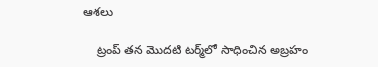ఆశలు

    ట్రంప్ తన మొదటి టర్మ్‌లో సాధించిన అబ్రహం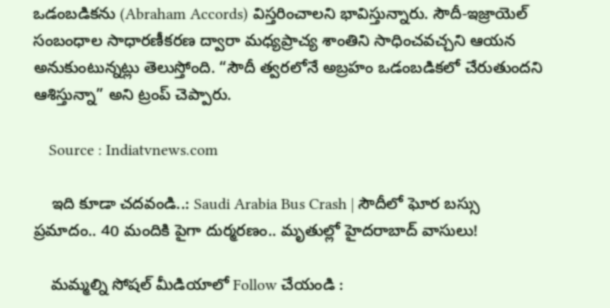ఒడంబడికను (Abraham Accords) విస్తరించాలని భావిస్తున్నారు. సౌదీ-ఇజ్రాయెల్ సంబంధాల సాధారణీకరణ ద్వారా మధ్యప్రాచ్య శాంతిని సాధించవచ్చని ఆయన అనుకుంటున్నట్లు తెలుస్తోంది. “సౌదీ త్వరలోనే అబ్రహం ఒడంబడికలో చేరుతుందని ఆశిస్తున్నా” అని ట్రంప్ చెప్పారు.

    Source : Indiatvnews.com

    ఇది కూడా చదవండి..: Saudi Arabia Bus Crash | సౌదీలో ఘోర బస్సు ప్రమాదం.. 40 మందికి పైగా దుర్మరణం.. మృతుల్లో హైదరాబాద్ వాసులు!

    మమ్మల్ని సోషల్ మీడియాలో Follow చేయండి :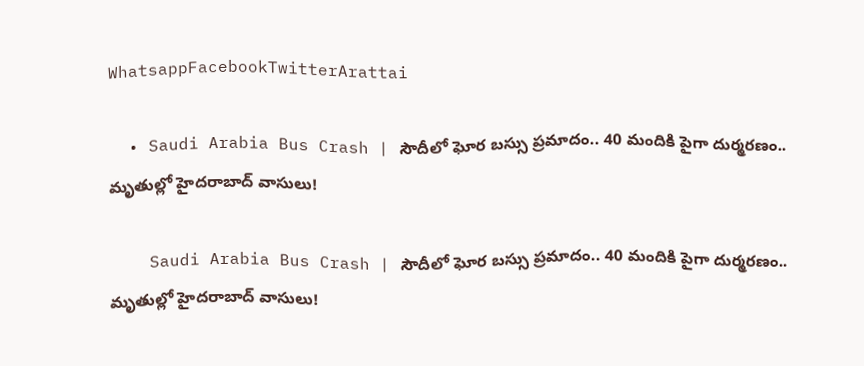WhatsappFacebookTwitterArattai

  • Saudi Arabia Bus Crash | సౌదీలో ఘోర బస్సు ప్రమాదం.. 40 మందికి పైగా దుర్మరణం.. మృతుల్లో హైదరాబాద్ వాసులు!

    Saudi Arabia Bus Crash | సౌదీలో ఘోర బస్సు ప్రమాదం.. 40 మందికి పైగా దుర్మరణం.. మృతుల్లో హైదరాబాద్ వాసులు!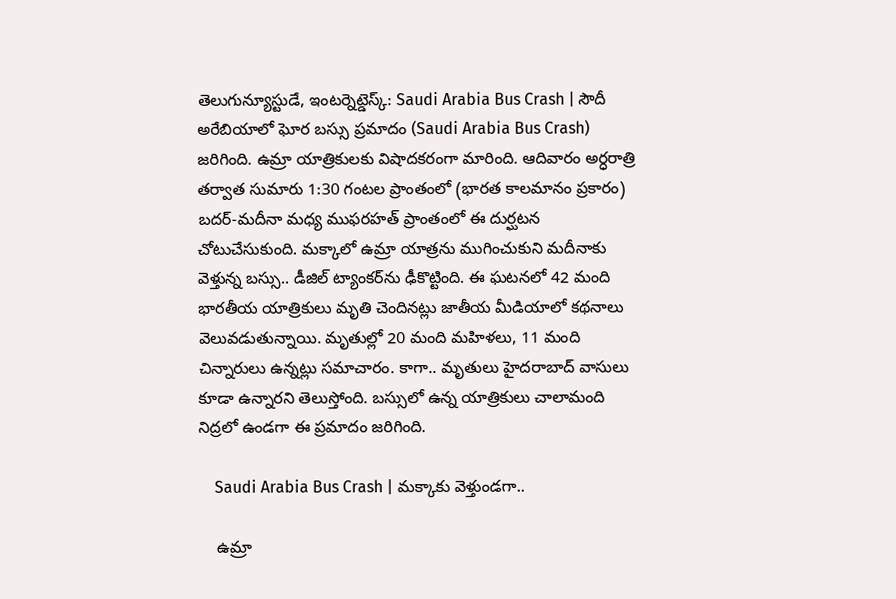తెలుగున్యూస్టుడే, ఇంటర్నెట్డెస్క్: Saudi Arabia Bus Crash | సౌదీ అరేబియాలో ఘోర బస్సు ప్రమాదం (Saudi Arabia Bus Crash) జరిగింది. ఉమ్రా యాత్రికులకు విషాదకరంగా మారింది. ఆదివారం అర్ధరాత్రి తర్వాత సుమారు 1:30 గంటల ప్రాంతంలో (భారత కాలమానం ప్రకారం) బదర్-మదీనా మధ్య ముఫరహత్ ప్రాంతంలో ఈ దుర్ఘటన చోటుచేసుకుంది. మక్కాలో ఉమ్రా యాత్రను ముగించుకుని మదీనాకు వెళ్తున్న బస్సు.. డీజిల్ ట్యాంకర్‌ను ఢీకొట్టింది. ఈ ఘటనలో 42 మంది భారతీయ యాత్రికులు మృతి చెందినట్లు జాతీయ మీడియాలో కథనాలు వెలువడుతున్నాయి. మృతుల్లో 20 మంది మహిళలు, 11 మంది చిన్నారులు ఉన్నట్లు సమాచారం. కాగా.. మృతులు హైదరాబాద్‌ వాసులు కూడా ఉన్నారని తెలుస్తోంది. బస్సులో ఉన్న యాత్రికులు చాలామంది నిద్రలో ఉండగా ఈ ప్రమాదం జరిగింది.

    Saudi Arabia Bus Crash | మక్కాకు వెళ్తుండగా..

    ఉమ్రా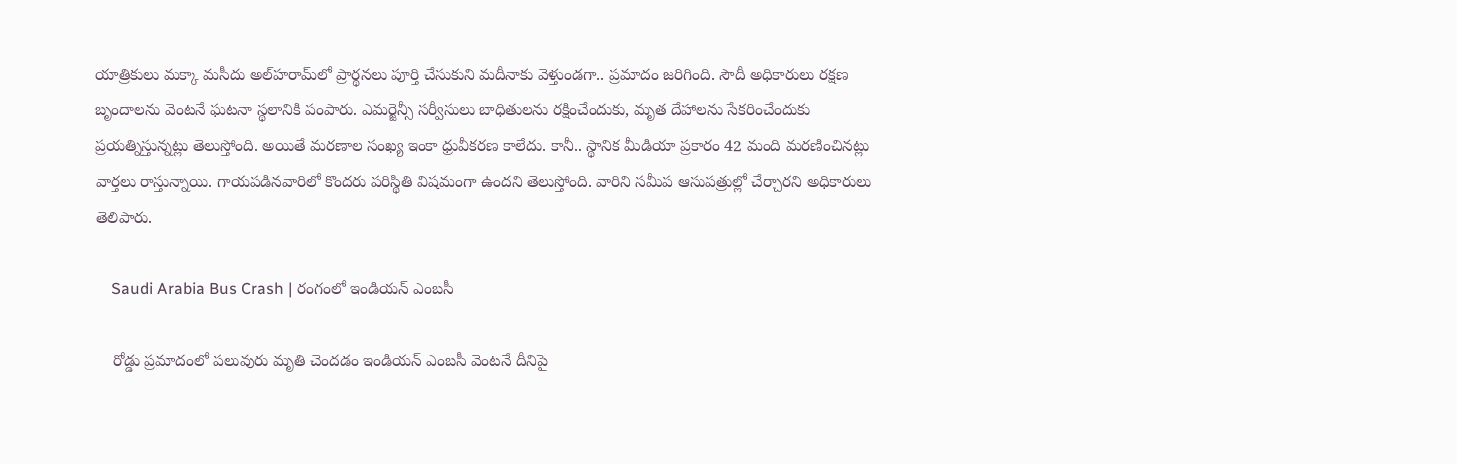యాత్రికులు మక్కా మసీదు అల్‌హరామ్‌లో ప్రార్థనలు పూర్తి చేసుకుని మదీనాకు వెళ్తుండగా.. ప్రమాదం జరిగింది. సౌదీ అధికారులు రక్షణ బృందాలను వెంటనే ఘటనా స్థలానికి పంపారు. ఎమర్జెన్సీ సర్వీసులు బాధితులను రక్షించేందుకు, మృత దేహాలను సేకరించేందుకు ప్రయత్నిస్తున్నట్లు తెలుస్తోంది. అయితే మరణాల సంఖ్య ఇంకా ధ్రువీకరణ కాలేదు. కానీ.. స్థానిక మీడియా ప్రకారం 42 మంది మరణించినట్లు వార్తలు రాస్తున్నాయి. గాయపడినవారిలో కొందరు పరిస్థితి విషమంగా ఉందని తెలుస్తోంది. వారిని సమీప ఆసుపత్రుల్లో చేర్చారని అధికారులు తెలిపారు.

    Saudi Arabia Bus Crash | రంగంలో ఇండియన్ ఎంబసీ

    రోడ్డు ప్రమాదంలో పలువురు మృతి చెందడం ఇండియన్ ఎంబసీ వెంటనే దీనిపై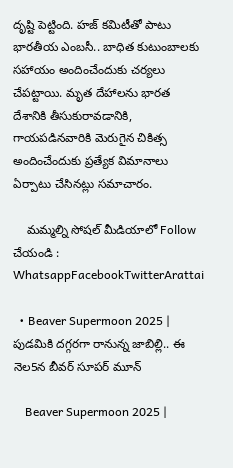దృష్టి పెట్టింది. హజ్ కమిటీతో పాటు భారతీయ ఎంబసీ.. బాధిత కుటుంబాలకు సహాయం అందించేందుకు చర్యలు చేపట్టాయి. మృత దేహాలను భారత దేశానికి తీసుకురావడానికి, గాయపడినవారికి మెరుగైన చికిత్స అందించేందుకు ప్రత్యేక విమానాలు ఏర్పాటు చేసినట్లు సమాచారం.

    మమ్మల్ని సోషల్ మీడియాలో Follow చేయండి : WhatsappFacebookTwitterArattai

  • Beaver Supermoon 2025 | పుడమికి దగ్గరగా రానున్న జాబిల్లి.. ఈ నెల5న బీవర్ సూపర్ మూన్

    Beaver Supermoon 2025 |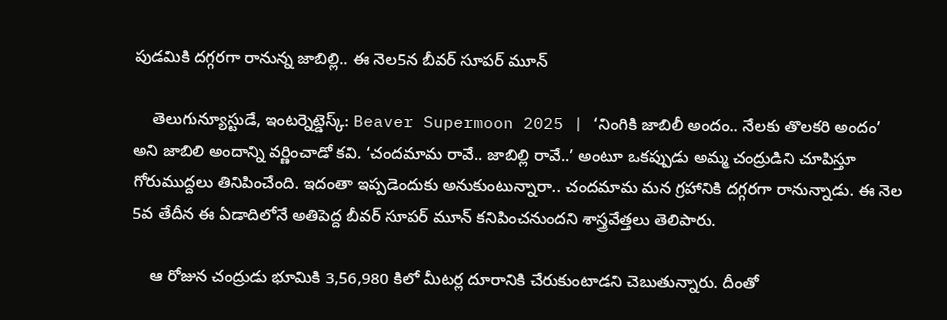పుడమికి దగ్గరగా రానున్న జాబిల్లి.. ఈ నెల5న బీవర్ సూపర్ మూన్

    తెలుగున్యూస్టుడే, ఇంటర్నెట్డెస్క్: Beaver Supermoon 2025 | ‘నింగికి జాబిలీ అందం.. నేలకు తొలకరి అందం’ అని జాబిలి అందాన్ని వర్ణించాడో కవి. ‘చందమామ రావే.. జాబిల్లి రావే..’ అంటూ ఒకప్పుడు అమ్మ చంద్రుడిని చూపిస్తూ గోరుముద్దలు తినిపించేంది. ఇదంతా ఇప్పడెందుకు అనుకుంటున్నారా.. చందమామ మన గ్రహానికి దగ్గరగా రానున్నాడు. ఈ నెల 5వ తేదీన ఈ ఏడాదిలోనే అతిపెద్ద బీవర్ సూపర్ మూన్ కనిపించనుందని శాస్త్రవేత్తలు తెలిపారు.

    ఆ రోజున చంద్రుడు భూమికి 3,56,980 కిలో మీటర్ల దూరానికి చేరుకుంటాడని చెబుతున్నారు. దీంతో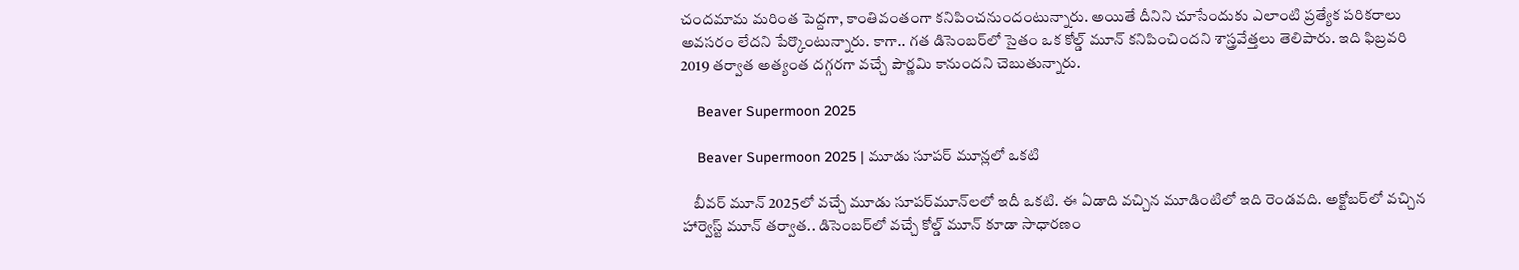చందమామ మరింత పెద్దగా, కాంతివంతంగా కనిపించనుందంటున్నారు. అయితే దీనిని చూసేందుకు ఎలాంటి ప్రత్యేక పరికరాలు అవసరం లేదని పేర్కొంటున్నారు. కాగా.. గత డిసెంబర్‌లో సైతం ఒక కోల్డ్ మూన్ కనిపించిందని శాస్త్రవేత్తలు తెలిపారు. ఇది ఫిబ్రవరి 2019 తర్వాత అత్యంత దగ్గరగా వచ్చే పౌర్ణమి కానుందని చెబుతున్నారు.

    Beaver Supermoon 2025

    Beaver Supermoon 2025 | మూడు సూపర్ మూన్లలో ఒకటి

    బీవర్ మూన్ 2025లో వచ్చే మూడు సూపర్‌మూన్‌లలో ఇదీ ఒకటి. ఈ ఏడాది వచ్చిన మూడింటిలో ఇది రెండవది. అక్టోబర్‌లో వచ్చిన హార్వెస్ట్ మూన్ తర్వాత.. డిసెంబర్‌లో వచ్చే కోల్డ్ మూన్ కూడా సాధారణం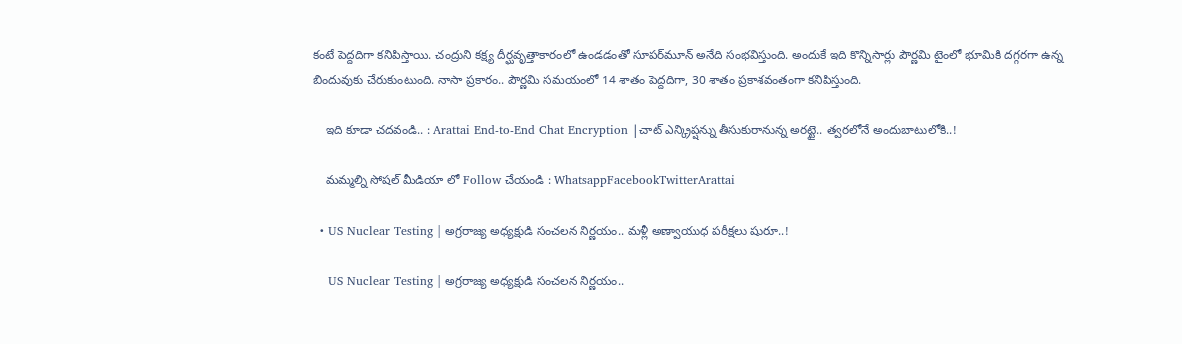కంటే పెద్దదిగా కనిపిస్తాయి. చంద్రుని కక్ష్య దీర్ఘవృత్తాకారంలో ఉండడంతో సూపర్‌మూన్ అనేది సంభవిస్తుంది. అందుకే ఇది కొన్నిసార్లు పౌర్ణమి టైంలో భూమికి దగ్గరగా ఉన్న బిందువుకు చేరుకుంటుంది. నాసా ప్రకారం.. పౌర్ణమి సమయంలో 14 శాతం పెద్దదిగా, 30 శాతం ప్రకాశవంతంగా కనిపిస్తుంది.

    ఇది కూడా చదవండి.. : Arattai End-to-End Chat Encryption |చాట్ ఎన్క్రిప్షన్ను తీసుకురానున్న అరట్టై.. త్వరలోనే అందుబాటులోకి..!

    మమ్మల్ని సోషల్ మీడియా లో Follow చేయండి : WhatsappFacebookTwitterArattai

  • US Nuclear Testing | అగ్రరాజ్య అధ్యక్షుడి సంచలన నిర్ణయం.. మళ్లీ అణ్వాయుధ పరీక్షలు షురూ..!

    US Nuclear Testing | అగ్రరాజ్య అధ్యక్షుడి సంచలన నిర్ణయం..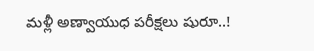మళ్లీ అణ్వాయుధ పరీక్షలు షురూ..!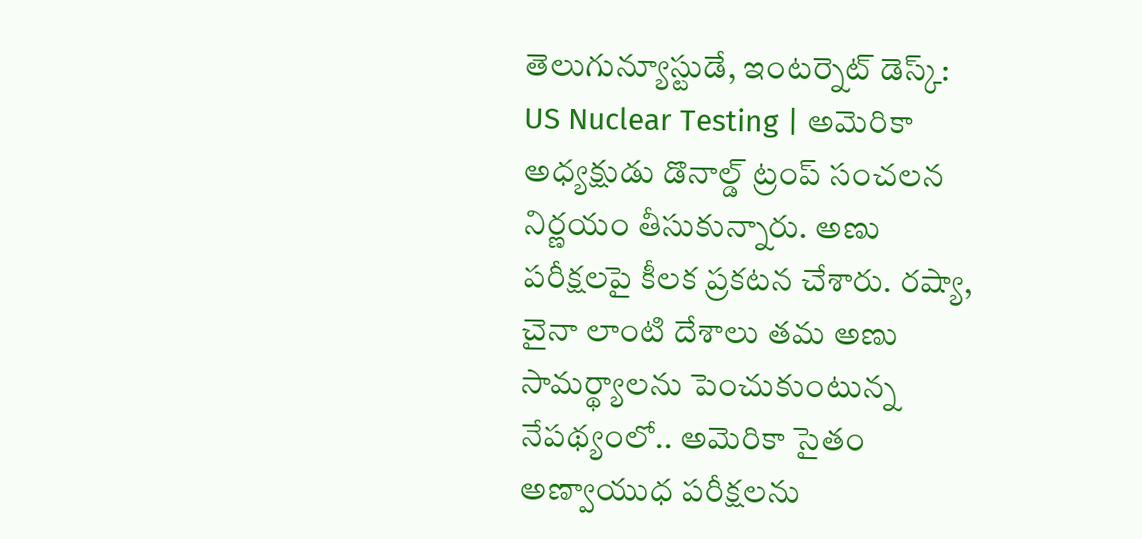తెలుగున్యూస్టుడే, ఇంటర్నెట్ డెస్క్: US Nuclear Testing | అమెరికా అధ్యక్షుడు డొనాల్డ్ ట్రంప్ సంచలన నిర్ణయం తీసుకున్నారు. అణు పరీక్షలపై కీలక ప్రకటన చేశారు. రష్యా, చైనా లాంటి దేశాలు తమ అణు సామర్థ్యాలను పెంచుకుంటున్న నేపథ్యంలో.. అమెరికా సైతం అణ్వాయుధ పరీక్షలను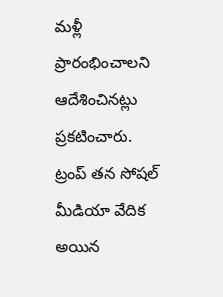మళ్లీ ప్రారంభించాలని ఆదేశించినట్లు ప్రకటించారు. ట్రంప్‌ తన సోషల్‌ మీడియా వేదిక అయిన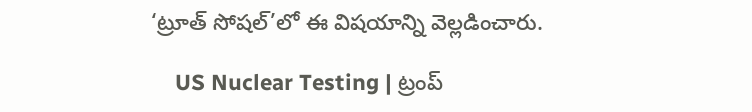‘ట్రూత్‌ సోషల్’లో ఈ విషయాన్ని వెల్లడించారు.

    US Nuclear Testing | ట్రంప్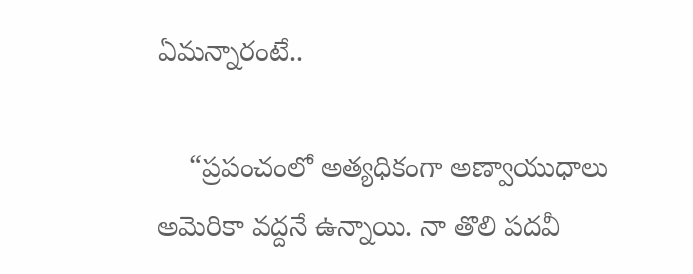ఏమన్నారంటే..

    “ప్రపంచంలో అత్యధికంగా అణ్వాయుధాలు అమెరికా వద్దనే ఉన్నాయి. నా తొలి పదవీ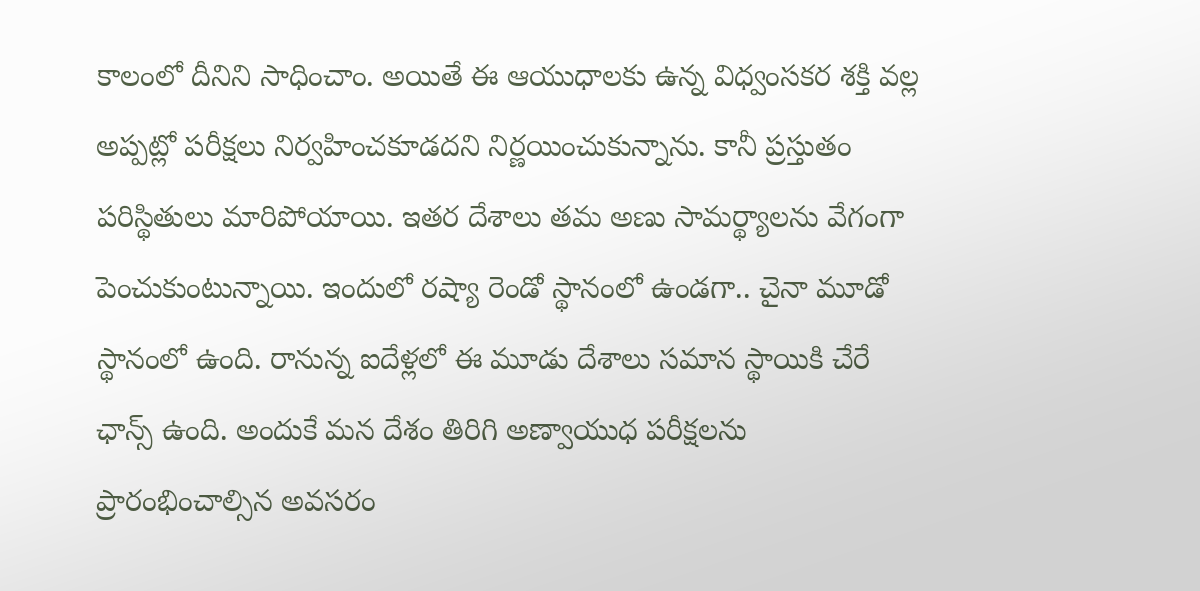కాలంలో దీనిని సాధించాం. అయితే ఈ ఆయుధాలకు ఉన్న విధ్వంసకర శక్తి వల్ల అప్పట్లో పరీక్షలు నిర్వహించకూడదని నిర్ణయించుకున్నాను. కానీ ప్రస్తుతం పరిస్థితులు మారిపోయాయి. ఇతర దేశాలు తమ అణు సామర్థ్యాలను వేగంగా పెంచుకుంటున్నాయి. ఇందులో రష్యా రెండో స్థానంలో ఉండగా.. చైనా మూడో స్థానంలో ఉంది. రానున్న ఐదేళ్లలో ఈ మూడు దేశాలు సమాన స్థాయికి చేరే ఛాన్స్ ఉంది. అందుకే మన దేశం తిరిగి అణ్వాయుధ పరీక్షలను ప్రారంభించాల్సిన అవసరం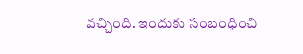వచ్చింది. ఇందుకు సంబంధించి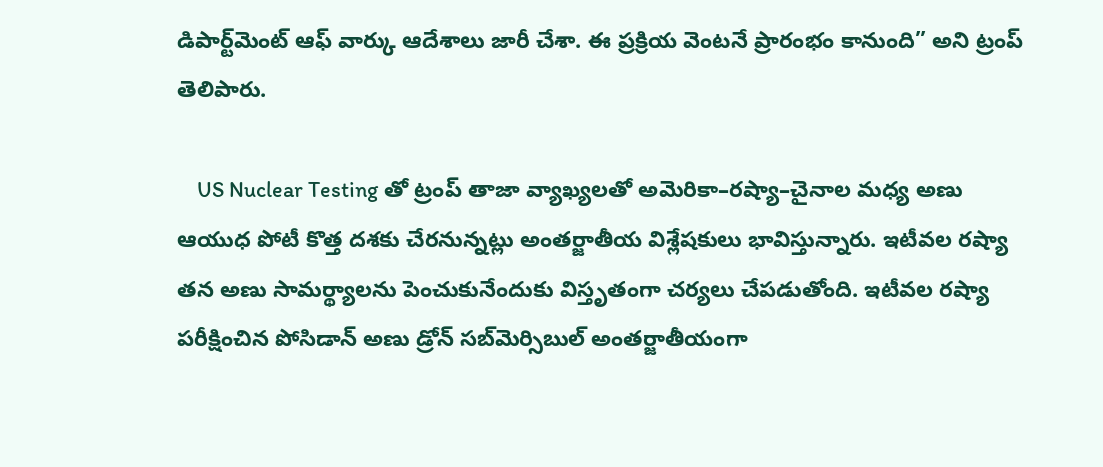డిపార్ట్‌మెంట్‌ ఆఫ్‌ వార్కు ఆదేశాలు జారీ చేశా. ఈ ప్రక్రియ వెంటనే ప్రారంభం కానుంది” అని ట్రంప్‌ తెలిపారు.

    US Nuclear Testing తో ట్రంప్ తాజా వ్యాఖ్యలతో అమెరికా–రష్యా–చైనాల మధ్య అణు ఆయుధ పోటీ కొత్త దశకు చేరనున్నట్లు అంతర్జాతీయ విశ్లేషకులు భావిస్తున్నారు. ఇటీవల రష్యా తన అణు సామర్థ్యాలను పెంచుకునేందుకు విస్తృతంగా చర్యలు చేపడుతోంది. ఇటీవల రష్యా పరీక్షించిన పోసిడాన్ అణు డ్రోన్‌ సబ్‌మెర్సిబుల్‌ అంతర్జాతీయంగా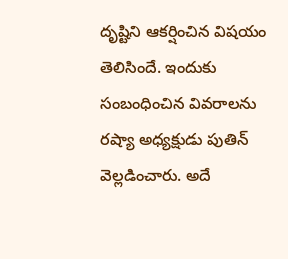దృష్టిని ఆకర్షించిన విషయం తెలిసిందే. ఇందుకు సంబంధించిన వివరాలను రష్యా అధ్యక్షుడు పుతిన్‌ వెల్లడించారు. అదే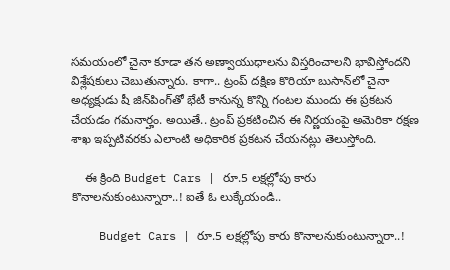సమయంలో చైనా కూడా తన అణ్వాయుధాలను విస్తరించాలని భావిస్తోందని విశ్లేషకులు చెబుతున్నారు. కాగా.. ట్రంప్ దక్షిణ కొరియా బుసాన్‌లో చైనా అధ్యక్షుడు షీ జిన్‌పింగ్‌తో భేటీ కానున్న కొన్ని గంటల ముందు ఈ ప్రకటన చేయడం గమనార్హం. అయితే.. ట్రంప్‌ ప్రకటించిన ఈ నిర్ణయంపై అమెరికా రక్షణ శాఖ ఇప్పటివరకు ఎలాంటి అధికారిక ప్రకటన చేయనట్లు తెలుస్తోంది.

    ఈ క్రింది Budget Cars | రూ.5 లక్షల్లోపు కారు కొనాలనుకుంటున్నారా..! ఐతే ఓ లుక్కేయండి..

    Budget Cars | రూ.5 లక్షల్లోపు కారు కొనాలనుకుంటున్నారా..!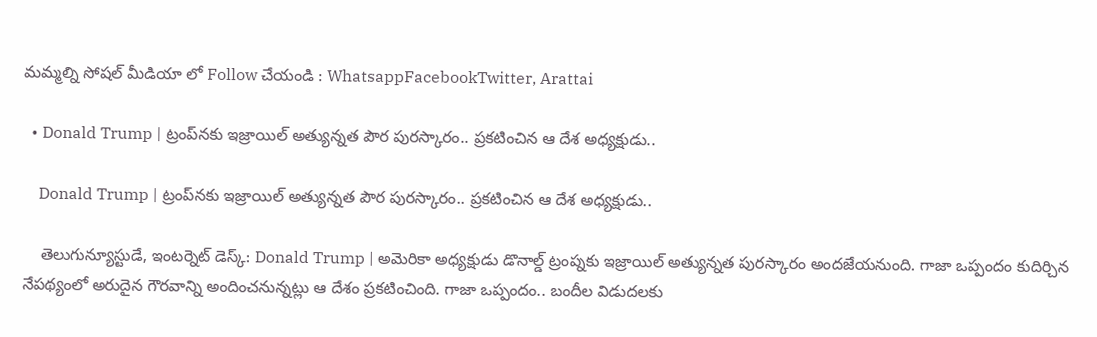మమ్మల్ని సోషల్ మీడియా లో Follow చేయండి : WhatsappFacebookTwitter, Arattai

  • Donald Trump | ట్రంప్‌నకు ఇజ్రాయిల్‌ అత్యున్నత పౌర పురస్కారం.. ప్రకటించిన ఆ దేశ అధ్యక్షుడు..

    Donald Trump | ట్రంప్‌నకు ఇజ్రాయిల్‌ అత్యున్నత పౌర పురస్కారం.. ప్రకటించిన ఆ దేశ అధ్యక్షుడు..

    తెలుగున్యూస్టుడే, ఇంటర్నెట్‌ డెస్క్‌: Donald Trump | అమెరికా అధ్యక్షుడు డొనాల్డ్ ట్రంప్నకు ఇజ్రాయిల్ అత్యున్నత పురస్కారం అందజేయనుంది. గాజా ఒప్పందం కుదిర్చిన నేపథ్యంలో అరుదైన గౌరవాన్ని అందించనున్నట్లు ఆ దేశం ప్రకటించింది. గాజా ఒప్పందం.. బందీల విడుదలకు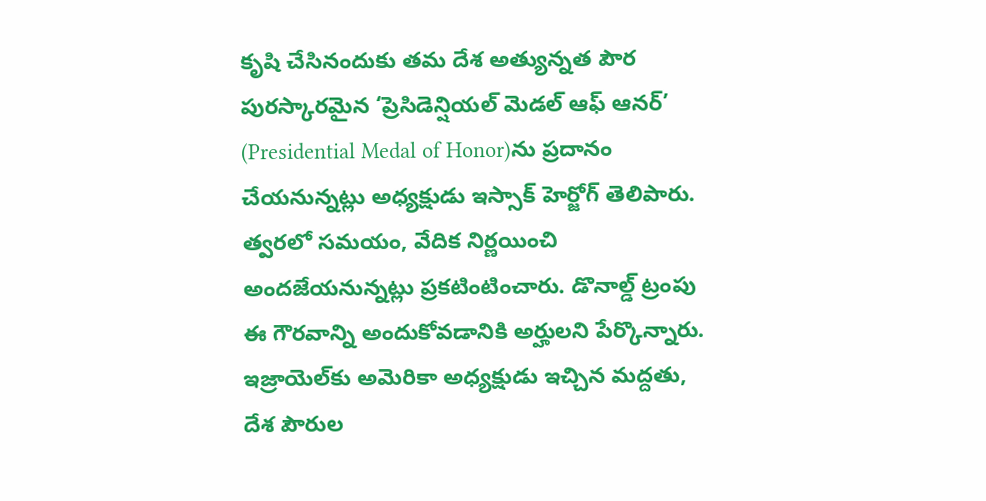కృషి చేసినందుకు తమ దేశ అత్యున్నత పౌర పురస్కారమైన ‘ప్రెసిడెన్షియల్‌ మెడల్‌ ఆఫ్‌ ఆనర్‌’ (Presidential Medal of Honor)ను ప్రదానం చేయనున్నట్లు అధ్యక్షుడు ఇస్సాక్‌ హెర్జోగ్‌ తెలిపారు. త్వరలో సమయం, వేదిక నిర్ణయించి అందజేయనున్నట్లు ప్రకటింటించారు. డొనాల్డ్ ట్రంపు ఈ గౌరవాన్ని అందుకోవడానికి అర్హులని పేర్కొన్నారు. ఇజ్రాయెల్‌కు అమెరికా అధ్యక్షుడు ఇచ్చిన మద్దతు, దేశ పౌరుల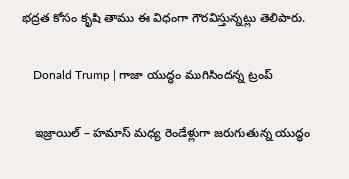భద్రత కోసం కృషి తాము ఈ విధంగా గౌరవిస్తున్నట్లు తెలిపారు.

    Donald Trump | గాజా యుద్ధం ముగిసిందన్న ట్రంప్

    ఇజ్రాయిల్ – హ‌మాస్ మ‌ధ్య రెండేళ్లుగా జరుగుతున్న యుద్ధం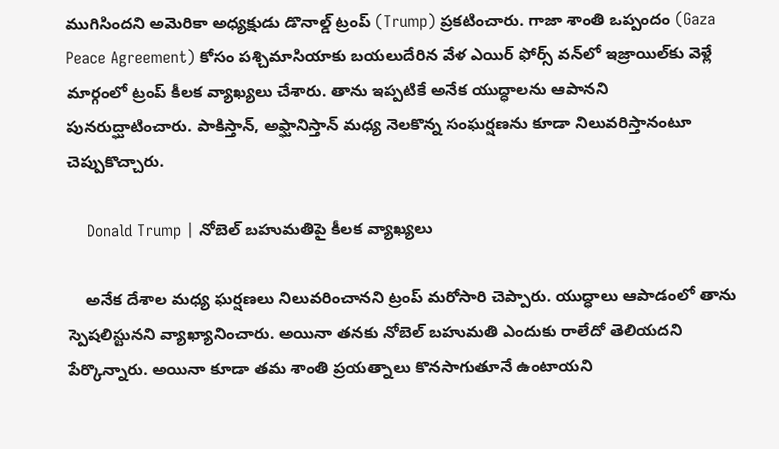ముగిసింద‌ని అమెరికా అధ్యక్షుడు డొనాల్డ్ ట్రంప్ (Trump) ప్ర‌క‌టించారు. గాజా శాంతి ఒప్పందం (Gaza Peace Agreement) కోసం పశ్చిమాసియాకు బయలుదేరిన వేళ ఎయిర్ ఫోర్స్ వన్‌లో ఇజ్రాయిల్‌కు వెళ్లే మార్గంలో ట్రంప్ కీల‌క వ్యాఖ్య‌లు చేశారు. తాను ఇప్ప‌టికే అనేక యుద్ధాల‌ను ఆపాన‌ని పునరుద్ఘాటించారు. పాకిస్తాన్‌, అఫ్ఘానిస్తాన్ మ‌ధ్య నెల‌కొన్న సంఘ‌ర్ష‌ణ‌ను కూడా నిలువ‌రిస్తానంటూ చెప్పుకొచ్చారు.

    Donald Trump | నోబెల్ బహుమతిపై కీలక వ్యాఖ్యలు

    అనేక దేశాల మ‌ధ్య ఘ‌ర్ష‌ణ‌లు నిలువ‌రించాన‌ని ట్రంప్‌ మ‌రోసారి చెప్పారు. యుద్ధాలు ఆపాడంలో తాను స్పెషలిస్టున‌ని వ్యాఖ్యానించారు. అయినా తనకు నోబెల్ బ‌హుమ‌తి ఎందుకు రాలేదో తెలియ‌ద‌ని పేర్కొన్నారు. అయినా కూడా తమ శాంతి ప్ర‌య‌త్నాలు కొన‌సాగుతూనే ఉంటాయని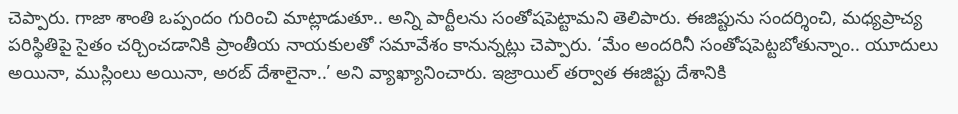చెప్పారు. గాజా శాంతి ఒప్పందం గురించి మాట్లాడుతూ.. అన్ని పార్టీలను సంతోషపెట్టామని తెలిపారు. ఈజిప్టును సందర్శించి, మధ్యప్రాచ్య పరిస్థితిపై సైతం చర్చించడానికి ప్రాంతీయ నాయకులతో సమావేశం కానున్నట్లు చెప్పారు. ‘మేం అందరినీ సంతోషపెట్టబోతున్నాం.. యూదులు అయినా, ముస్లింలు అయినా, అరబ్ దేశాలైనా..’ అని వ్యాఖ్యానించారు. ఇజ్రాయిల్ తర్వాత ఈజిప్టు దేశానికి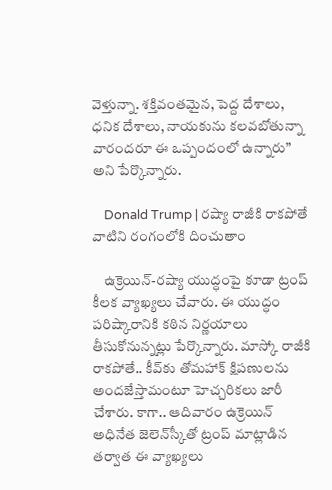వెళ్తున్నా. శక్తివంతమైన, పెద్ద దేశాలు, ధనిక దేశాలు, నాయకును కలవబోతున్నా వారందరూ ఈ ఒప్పందంలో ఉన్నారు” అని పేర్కొన్నారు.

    Donald Trump | రష్యా రాజీకి రాకపోతే వాటిని రంగంలోకి దించుతాం

    ఉక్రెయిన్‌-రష్యా యుద్ధంపై కూడా ట్రంప్ కీలక వ్యాఖ్యలు చేవారు. ఈ యుద్ధం పరిష్కారానికి కఠిన నిర్ణయాలు తీసుకోనున్నట్లు పేర్కొన్నారు. మాస్కో రాజీకి రాకపోతే.. కీవ్‌కు తోమహాక్‌ క్షిపణులను అందజేస్తామంటూ హెచ్చరికలు జారీ చేశారు. కాగా.. ఆదివారం ఉక్రెయిన్‌ అధినేత జెలెన్‌స్కీతో ట్రంప్‌ మాట్లాడిన తర్వాత ఈ వ్యాఖ్యలు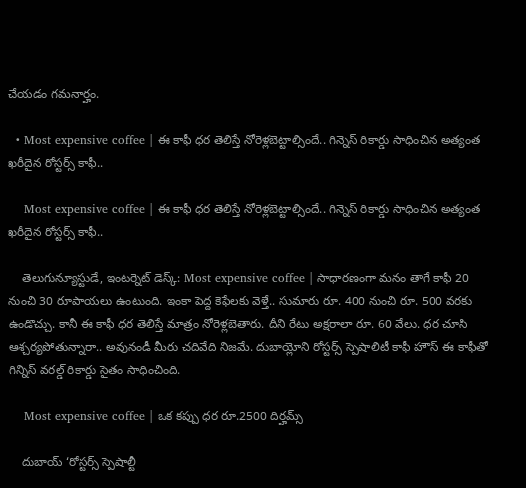చేయడం గమనార్హం.

  • Most expensive coffee | ఈ కాఫీ ధర తెలిస్తే నోరెళ్లబెట్టాల్సిందే.. గిన్నెస్ రికార్డు సాధించిన అత్యంత ఖరీదైన రోస్టర్స్ కాఫీ..

    Most expensive coffee | ఈ కాఫీ ధర తెలిస్తే నోరెళ్లబెట్టాల్సిందే.. గిన్నెస్ రికార్డు సాధించిన అత్యంత ఖరీదైన రోస్టర్స్ కాఫీ..

    తెలుగున్యూస్టుడే, ఇంటర్నెట్ డెస్క్: Most expensive coffee | సాధారణంగా మనం తాగే కాఫీ 20 నుంచి 30 రూపాయలు ఉంటుంది. ఇంకా పెద్ద కెఫేలకు వెళ్తే.. సుమారు రూ. 400 నుంచి రూ. 500 వరకు ఉండొచ్చు. కానీ ఈ కాఫీ ధర తెలిస్తే మాత్రం నోరెళ్లబెతారు. దీని రేటు అక్షరాలా రూ. 60 వేలు. ధర చూసి ఆశ్చర్యపోతున్నారా.. అవునండీ మీరు చదివేది నిజమే. దుబాయ్లోని రోస్టర్స్ స్పెషాలిటీ కాఫీ హౌస్ ఈ కాఫీతో గిన్నిస్ వరల్డ్ రికార్డు సైతం సాధించింది.

    Most expensive coffee | ఒక కప్పు ధర రూ.2500 దిర్హమ్స్

    దుబాయ్ ‘రోస్టర్స్ స్పెషాల్టీ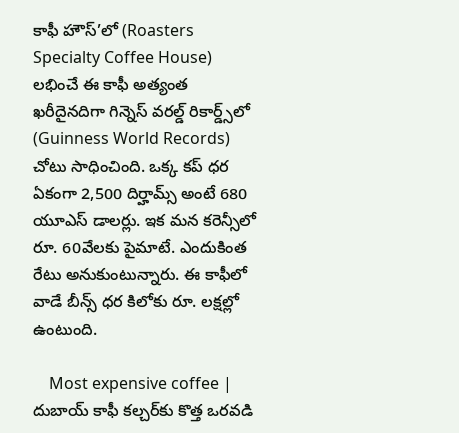కాఫీ హౌస్’లో (Roasters Specialty Coffee House) లభించే ఈ కాఫీ అత్యంత ఖరీదైనదిగా గిన్నెస్ వరల్డ్ రికార్డ్స్‌లో (Guinness World Records) చోటు సాధించింది. ఒక్క కప్ ధర ఏకంగా 2,500 దిర్హామ్స్ అంటే 680 యూఎస్ డాలర్లు. ఇక మన కరెన్సీలో రూ. 60వేలకు పైమాటే. ఎందుకింత రేటు అనుకుంటున్నారు. ఈ కాఫీలో వాడే బీన్స్ ధర కిలోకు రూ. లక్షల్లో ఉంటుంది.

    Most expensive coffee | దుబాయ్ కాఫీ కల్చర్‌కు కొత్త ఒరవడి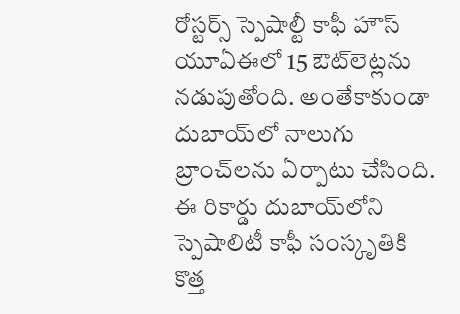రోస్టర్స్ స్పెషాల్టీ కాఫీ హౌస్ యూఏఈలో 15 ఔట్‌లెట్లను నడుపుతోంది. అంతేకాకుండా దుబాయ్‌లో నాలుగు బ్రాంచ్‌లను ఏర్పాటు చేసింది. ఈ రికార్డు దుబాయ్‌లోని స్పెషాలిటీ కాఫీ సంస్కృతికి కొత్త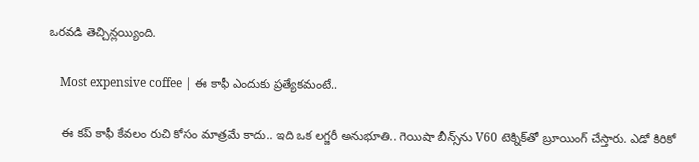ఒరవడి తెచ్చిన్లయ్యింది.

    Most expensive coffee | ఈ కాఫీ ఎందుకు ప్రత్యేకమంటే..

    ఈ కప్ కాఫీ కేవలం రుచి కోసం మాత్రమే కాదు.. ఇది ఒక లగ్జరీ అనుభూతి.. గెయిషా బీన్స్‌ను V60 టెక్నిక్‌తో బ్రూయింగ్ చేస్తారు. ఎడో కిరికో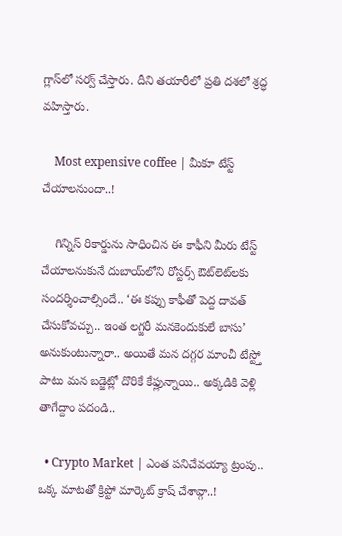గ్లాస్‌లో సర్వ్ చేస్తారు. దీని తయారీలో ప్రతి దశలో శ్రద్ధ వహిస్తారు.

    Most expensive coffee | మీకూ టేస్ట్ చేయాలనుందా..!

    గిన్నిస్ రికార్డును సాధించిన ఈ కాఫీని మీరు టేస్ట్ చేయాలనుకునే దుబాయ్‌లోని రోస్టర్స్ ఔట్‌లెట్‌లకు సందర్శించాల్సిందే.. ‘ఈ కప్పు కాఫీతో పెద్ద దావత్ చేసుకోవచ్చు.. ఇంత లగ్జరీ మనకెందుకులే బాసు’ అనుకుంటున్నారా.. అయితే మన దగ్గర మాంచీ టేస్ట్తో పాటు మన బడ్జెట్లో దొరికే కేఫ్లున్నాయి.. అక్కడికి వెళ్లి తాగేద్దాం పదండి..

  • Crypto Market | ఎంత పనిచేవయ్యా ట్రంపు.. ఒక్క మాటతో క్రిప్టో మార్కెట్ క్రాష్ చేశావ్గా..!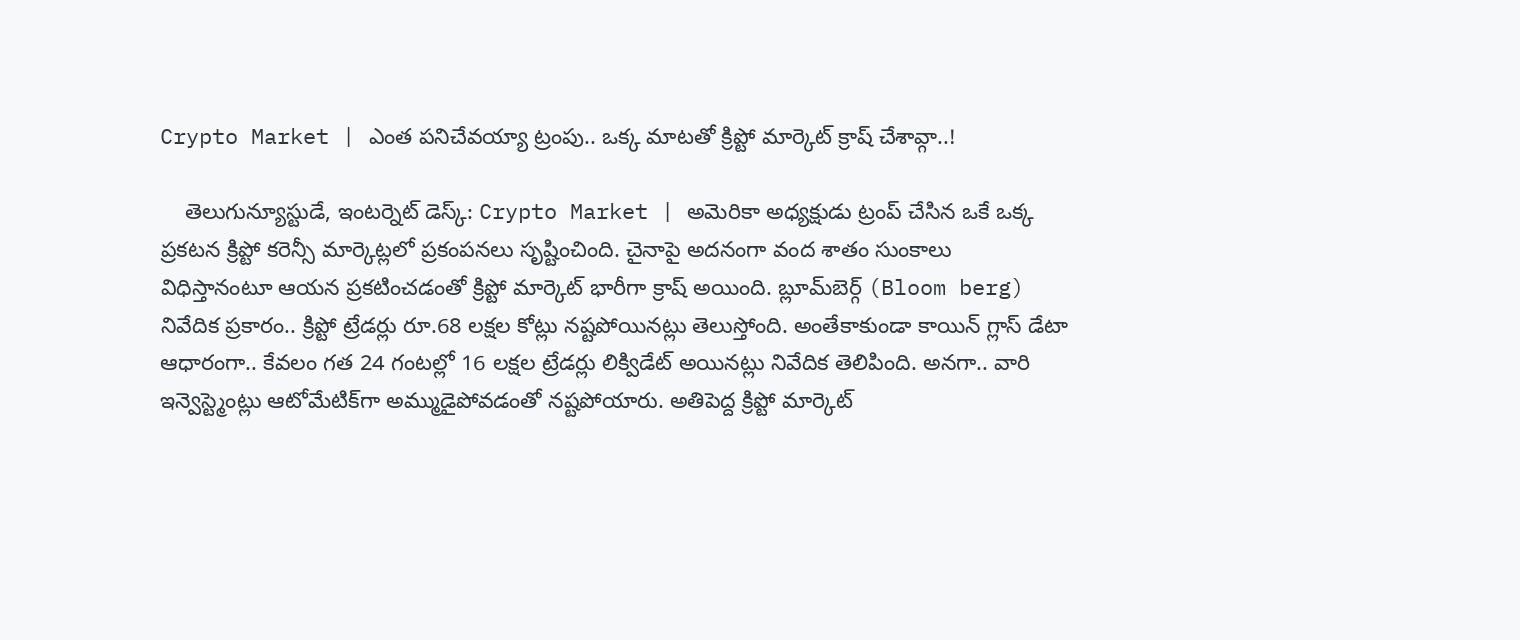Crypto Market | ఎంత పనిచేవయ్యా ట్రంపు.. ఒక్క మాటతో క్రిప్టో మార్కెట్ క్రాష్ చేశావ్గా..!

    తెలుగున్యూస్టుడే, ఇంటర్నెట్ డెస్క్: Crypto Market | అమెరికా అధ్యక్షుడు ట్రంప్ చేసిన ఒకే ఒక్క ప్రకటన క్రిప్టో కరెన్సీ మార్కెట్లలో ప్రకంపనలు సృష్టించింది. చైనాపై అదనంగా వంద శాతం సుంకాలు విధిస్తానంటూ ఆయన ప్రకటించడంతో క్రిప్టో మార్కెట్ భారీగా క్రాష్ అయింది. బ్లూమ్‌బెర్గ్ (Bloom berg) నివేదిక ప్రకారం.. క్రిప్టో ట్రేడర్లు రూ.68 లక్షల కోట్లు నష్టపోయినట్లు తెలుస్తోంది. అంతేకాకుండా కాయిన్ గ్లాస్ డేటా ఆధారంగా.. కేవలం గత 24 గంటల్లో 16 లక్షల ట్రేడర్లు లిక్విడేట్ అయినట్లు నివేదిక తెలిపింది. అనగా.. వారి ఇన్వెస్ట్మెంట్లు ఆటోమేటిక్‌గా అమ్ముడైపోవడంతో నష్టపోయారు. అతిపెద్ద క్రిప్టో మార్కెట్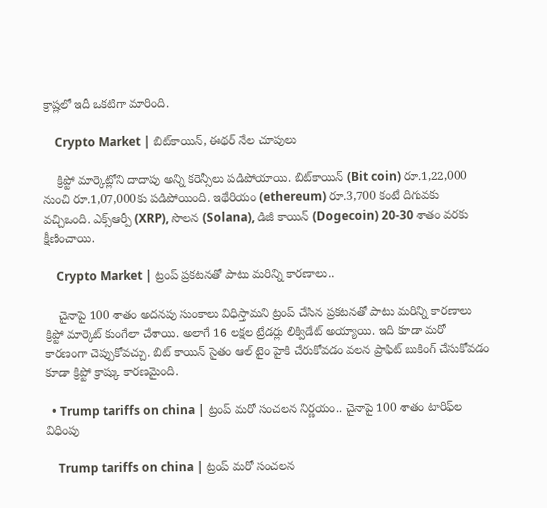క్రాష్లలో ఇదీ ఒకటిగా మారింది.

    Crypto Market | బిట్‌కాయిన్, ఈథర్ నేల చూపులు

    క్రిప్టో మార్కెట్లోని దాదాపు అన్ని కరెన్సీలు పడిపోయాయి. బిట్‌కాయిన్ (Bit coin) రూ.1,22,000 నుంచి రూ.1,07,000కు పడిపోయింది. ఇథేరియం (ethereum) రూ.3,700 కంటే దిగువకు వచ్చిఒంది. ఎక్స్ఆర్పీ (XRP), సొలన (Solana), డిజీ కాయిన్ (Dogecoin) 20-30 శాతం వరకు క్షీణించాయి.

    Crypto Market | ట్రంప్ ప్రకటనతో పాటు మరిన్ని కారణాలు..

    చైనాపై 100 శాతం అదనపు సుంకాలు విధిస్తామని ట్రంప్ చేసిన ప్రకటనతో పాటు మరిన్ని కారణాలు క్రిప్టో మార్కెట్ కుంగేలా చేశాయి. అలాగే 16 లక్షల ట్రేడర్లు లిక్విడేట్ అయ్యాయి. ఇది కూడా మరో కారణంగా చెప్పుకోవచ్చు. బిట్ కాయిన్ సైతం ఆల్ టైం హైకి చేరుకోవడం వలన ప్రాఫిట్ బుకింగ్ చేసుకోవడం కూడా క్రిప్టో క్రాష్కు కారణమైంది.

  • Trump tariffs on china | ట్రంప్ మరో సంచలన నిర్ణయం.. చైనాపై 100 శాతం టారిఫ్‌ల విధింపు

    Trump tariffs on china | ట్రంప్ మరో సంచలన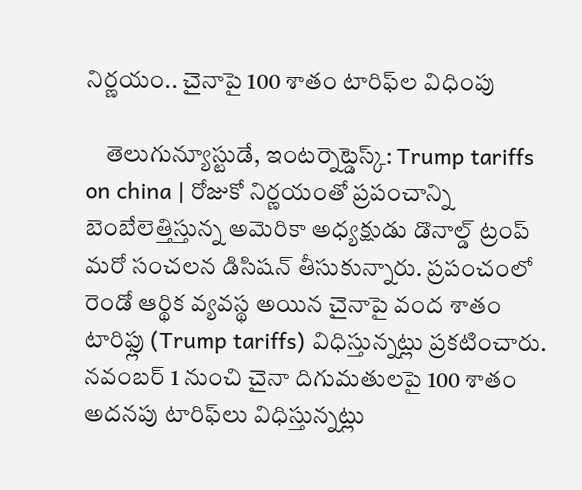నిర్ణయం.. చైనాపై 100 శాతం టారిఫ్‌ల విధింపు

    తెలుగున్యూస్టుడే, ఇంటర్నెట్డెస్క్: Trump tariffs on china | రోజుకో నిర్ణయంతో ప్రపంచాన్ని బెంబేలెత్తిస్తున్న అమెరికా అధ్యక్షుడు డొనాల్డ్ ట్రంప్ మరో సంచలన డిసిషన్ తీసుకున్నారు. ప్రపంచంలో రెండో ఆర్థిక వ్యవస్థ అయిన చైనాపై వంద శాతం టారిఫ్లు (Trump tariffs) విధిస్తున్నట్లు ప్రకటించారు. నవంబర్ 1 నుంచి చైనా దిగుమతులపై 100 శాతం అదనపు టారిఫ్‌లు విధిస్తున్నట్లు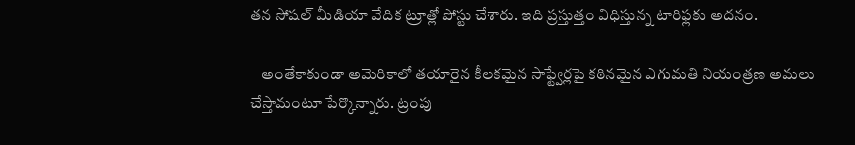తన సోషల్ మీడియా వేదిక ట్రూత్లో పోస్టు చేశారు. ఇది ప్రస్తుత్తం విధిస్తున్న టారిఫ్లకు అదనం.

    అంతేకాకుండా అమెరికాలో తయారైన కీలకమైన సాఫ్ట్వేర్లపై కఠినమైన ఎగుమతి నియంత్రణ అమలు చేస్తామంటూ పేర్కొన్నారు. ట్రంపు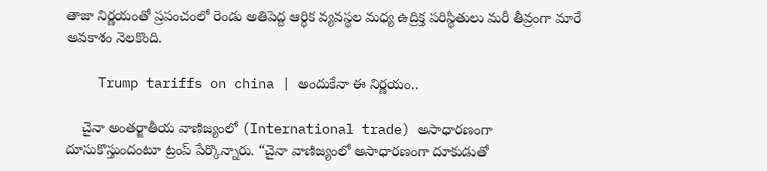తాజా నిర్ణయంతో ప్రపంచంలో రెండు అతిపెద్ద ఆర్థిక వ్యవస్థల మధ్య ఉద్రిక్త పరిస్థితులు మరీ తీవ్రంగా మారే అవకాశం నెలకొంది.

    Trump tariffs on china | అందుకేనా ఈ నిర్ణయం..

    చైనా అంతర్జాతీయ వాణిజ్యంలో (International trade) అసాధారణంగా దూసుకొస్తుందంటూ ట్రంప్ పేర్కొన్నారు. “చైనా వాణిజ్యంలో అసాధారణంగా దూకుడుతో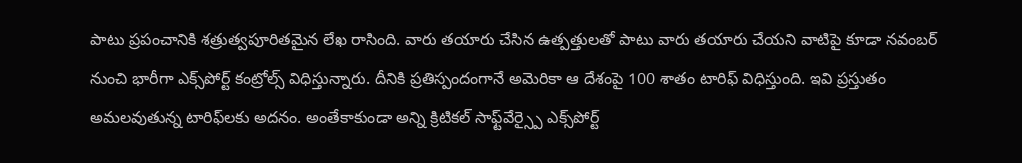పాటు ప్రపంచానికి శత్రుత్వపూరితమైన లేఖ రాసింది. వారు తయారు చేసిన ఉత్పత్తులతో పాటు వారు తయారు చేయని వాటిపై కూడా నవంబర్ నుంచి భారీగా ఎక్స్‌పోర్ట్ కంట్రోల్స్ విధిస్తున్నారు. దీనికి ప్రతిస్పందంగానే అమెరికా ఆ దేశంపై 100 శాతం టారిఫ్ విధిస్తుంది. ఇవి ప్రస్తుతం అమలవుతున్న టారిఫ్‌లకు అదనం. అంతేకాకుండా అన్ని క్రిటికల్ సాఫ్ట్‌వేర్స్పై ఎక్స్‌పోర్ట్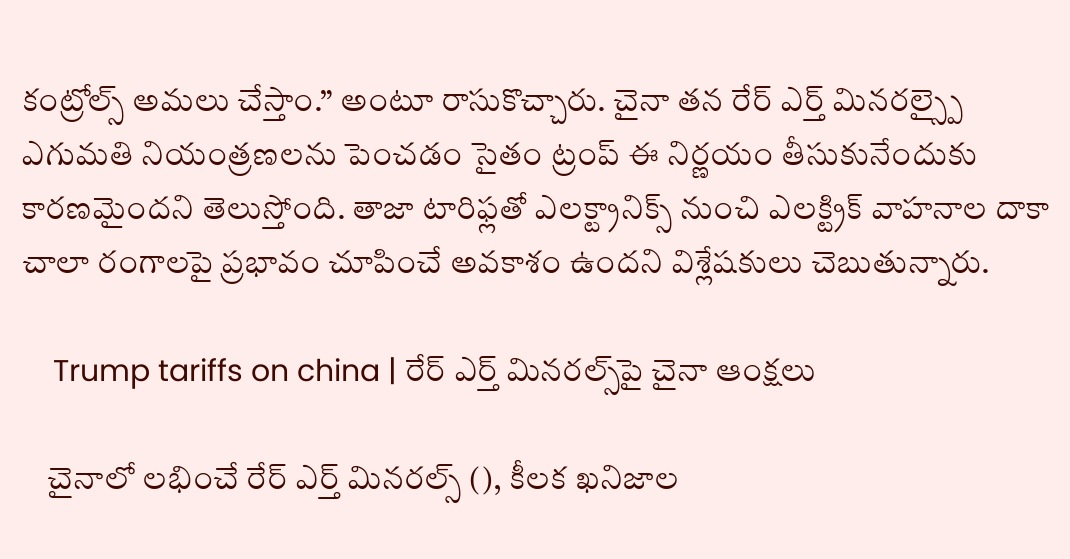కంట్రోల్స్ అమలు చేస్తాం.” అంటూ రాసుకొచ్చారు. చైనా తన రేర్ ఎర్త్ మినరల్స్పై ఎగుమతి నియంత్రణలను పెంచడం సైతం ట్రంప్ ఈ నిర్ణయం తీసుకునేందుకు కారణమైందని తెలుస్తోంది. తాజా టారిఫ్లతో ఎలక్ట్రానిక్స్ నుంచి ఎలక్ట్రిక్ వాహనాల దాకా చాలా రంగాలపై ప్రభావం చూపించే అవకాశం ఉందని విశ్లేషకులు చెబుతున్నారు.

    Trump tariffs on china | రేర్ ఎర్త్ మినరల్స్‌పై చైనా ఆంక్షలు

    చైనాలో లభించే రేర్ ఎర్త్ మినరల్స్ (), కీలక ఖనిజాల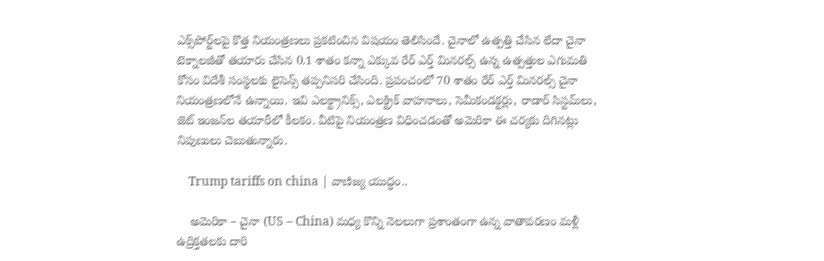ఎక్స్‌పోర్ట్‌లపై కొత్త నియంత్రణలు ప్రకటించిన విషయం తెలిసిందే. చైనాలో ఉత్పత్తి చేసిన లేదా చైనా టెక్నాలజీతో తయారు చేసిన 0.1 శాతం కన్నా ఎక్కువ రేర్ ఎర్త్‌ మినరల్స్ ఉన్న ఉత్పత్తుల ఎగుమతి కోసం విదేశీ సంస్థలకు లైసెన్స్ తప్పనిసరి చేసింది. ప్రపంచంలో 70 శాతం రేర్ ఎర్త్‌ మినరల్స్ చైనా నియంత్రణలోనే ఉన్నాయి. ఇవి ఎలక్ట్రానిక్స్, ఎలక్ట్రిక్ వాహనాలు, సెమీకండక్టర్లు, రాడార్ సిస్టమ్‌లు, జెట్ ఇంజన్‌ల తయారీలో కీలకం. వీటిపై నియంత్రణ విధించడంతో అమెరికా ఈ చర్యకు దిగినట్లు నిపుణులు చెబుతున్నారు.

    Trump tariffs on china | వాణిజ్య యుద్ధం..

    అమెరికా – చైనా (US – China) మధ్య కొన్ని నెలలుగా ప్రశాంతంగా ఉన్న వాతావరణం మళ్లీ ఉద్రిక్తతలకు దారి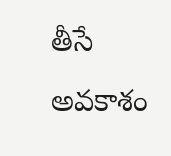తీసే అవకాశం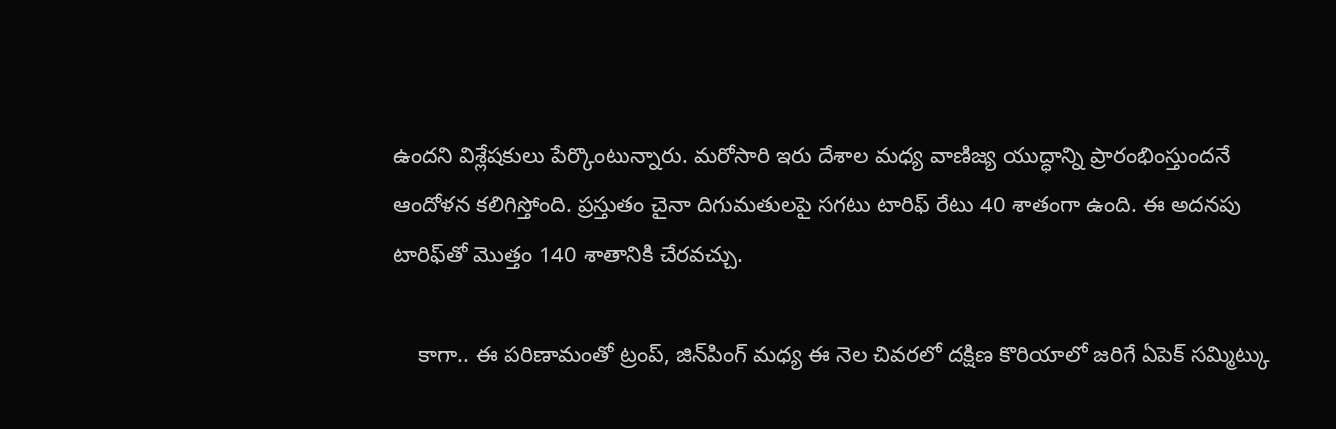ఉందని విశ్లేషకులు పేర్కొంటున్నారు. మరోసారి ఇరు దేశాల మధ్య వాణిజ్య యుద్ధాన్ని ప్రారంభింస్తుందనే ఆందోళన కలిగిస్తోంది. ప్రస్తుతం చైనా దిగుమతులపై సగటు టారిఫ్ రేటు 40 శాతంగా ఉంది. ఈ అదనపు టారిఫ్‌తో మొత్తం 140 శాతానికి చేరవచ్చు.

    కాగా.. ఈ పరిణామంతో ట్రంప్, జిన్‌పింగ్‌ మధ్య ఈ నెల చివరలో దక్షిణ కొరియాలో జరిగే ఏపెక్ సమ్మిట్కు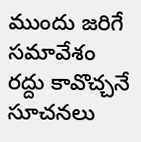ముందు జరిగే సమావేశం రద్దు కావొచ్చనే సూచనలు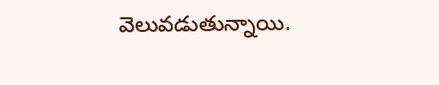వెలువడుతున్నాయి.